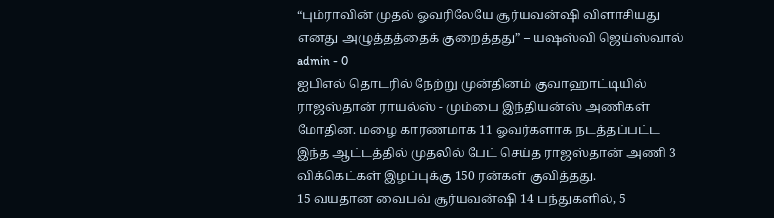“பும்ராவின் முதல் ஓவரிலேயே சூர்யவன்ஷி விளாசியது எனது அழுத்தத்தைக் குறைத்தது” – யஷஸ்வி ஜெய்ஸ்வால்
admin - 0
ஐபிஎல் தொடரில் நேற்று முன்தினம் குவாஹாட்டியில் ராஜஸ்தான் ராயல்ஸ் - மும்பை இந்தியன்ஸ் அணிகள் மோதின. மழை காரணமாக 11 ஓவர்களாக நடத்தப்பட்ட இந்த ஆட்டத்தில் முதலில் பேட் செய்த ராஜஸ்தான் அணி 3 விக்கெட்கள் இழப்புக்கு 150 ரன்கள் குவித்தது.
15 வயதான வைபவ் சூர்யவன்ஷி 14 பந்துகளில், 5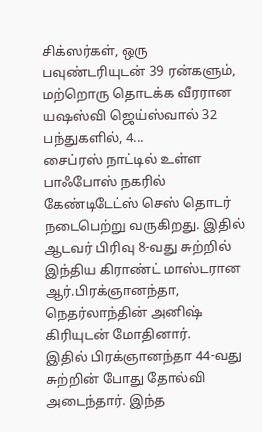சிக்ஸர்கள், ஒரு பவுண்டரியுடன் 39 ரன்களும், மற்றொரு தொடக்க வீரரான யஷஸ்வி ஜெய்ஸ்வால் 32 பந்துகளில், 4...
சைப்ரஸ் நாட்டில் உள்ள பாஃபோஸ் நகரில் கேண்டிடேட்ஸ் செஸ் தொடர் நடைபெற்று வருகிறது. இதில் ஆடவர் பிரிவு 8-வது சுற்றில் இந்திய கிராண்ட் மாஸ்டரான ஆர்.பிரக்ஞானந்தா, நெதர்லாந்தின் அனிஷ் கிரியுடன் மோதினார்.
இதில் பிரக்ஞானந்தா 44-வது சுற்றின் போது தோல்வி அடைந்தார். இந்த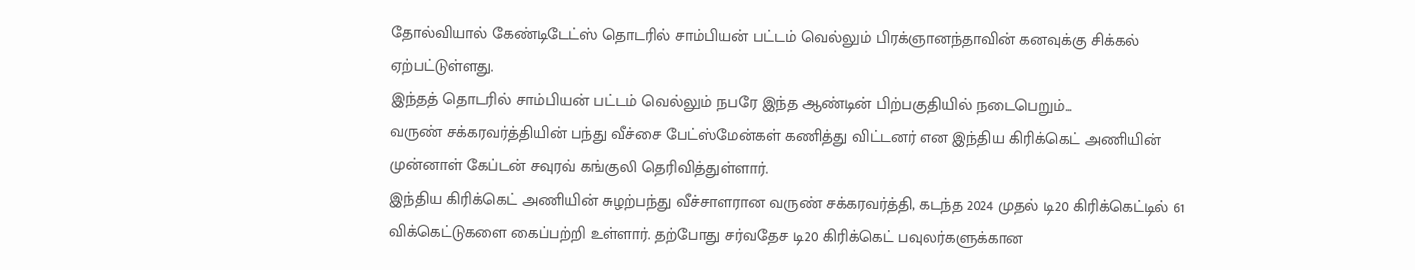தோல்வியால் கேண்டிடேட்ஸ் தொடரில் சாம்பியன் பட்டம் வெல்லும் பிரக்ஞானந்தாவின் கனவுக்கு சிக்கல் ஏற்பட்டுள்ளது.
இந்தத் தொடரில் சாம்பியன் பட்டம் வெல்லும் நபரே இந்த ஆண்டின் பிற்பகுதியில் நடைபெறும்...
வருண் சக்கரவர்த்தியின் பந்து வீச்சை பேட்ஸ்மேன்கள் கணித்து விட்டனர் என இந்திய கிரிக்கெட் அணியின் முன்னாள் கேப்டன் சவுரவ் கங்குலி தெரிவித்துள்ளார்.
இந்திய கிரிக்கெட் அணியின் சுழற்பந்து வீச்சாளரான வருண் சக்கரவர்த்தி, கடந்த 2024 முதல் டி20 கிரிக்கெட்டில் 61 விக்கெட்டுகளை கைப்பற்றி உள்ளார். தற்போது சர்வதேச டி20 கிரிக்கெட் பவுலர்களுக்கான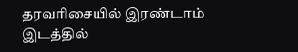தரவரிசையில் இரண்டாம் இடத்தில்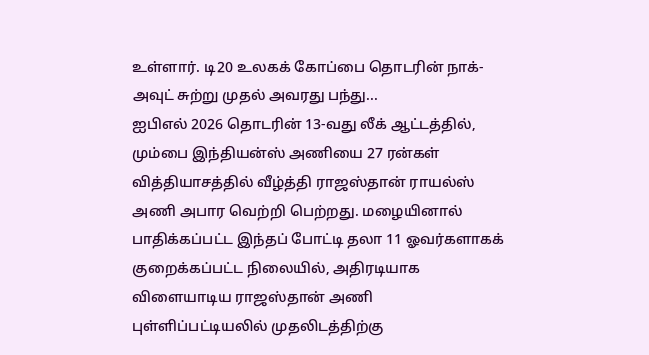உள்ளார். டி20 உலகக் கோப்பை தொடரின் நாக்-அவுட் சுற்று முதல் அவரது பந்து...
ஐபிஎல் 2026 தொடரின் 13-வது லீக் ஆட்டத்தில், மும்பை இந்தியன்ஸ் அணியை 27 ரன்கள் வித்தியாசத்தில் வீழ்த்தி ராஜஸ்தான் ராயல்ஸ் அணி அபார வெற்றி பெற்றது. மழையினால் பாதிக்கப்பட்ட இந்தப் போட்டி தலா 11 ஓவர்களாகக் குறைக்கப்பட்ட நிலையில், அதிரடியாக விளையாடிய ராஜஸ்தான் அணி புள்ளிப்பட்டியலில் முதலிடத்திற்கு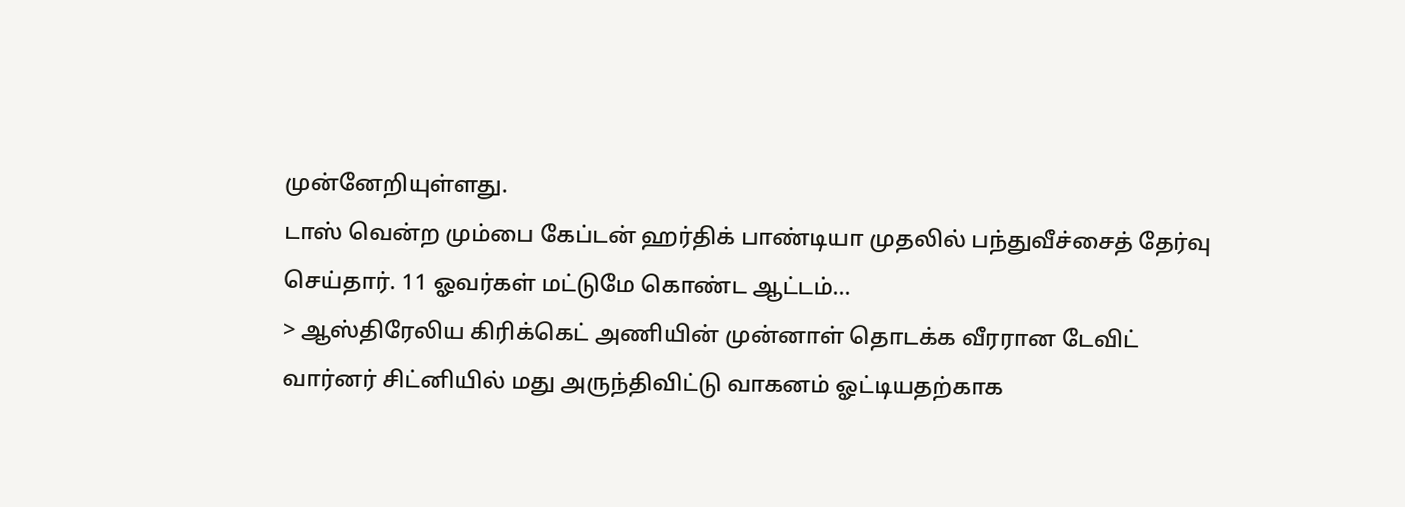முன்னேறியுள்ளது.
டாஸ் வென்ற மும்பை கேப்டன் ஹர்திக் பாண்டியா முதலில் பந்துவீச்சைத் தேர்வு செய்தார். 11 ஓவர்கள் மட்டுமே கொண்ட ஆட்டம்...
> ஆஸ்திரேலிய கிரிக்கெட் அணியின் முன்னாள் தொடக்க வீரரான டேவிட் வார்னர் சிட்னியில் மது அருந்திவிட்டு வாகனம் ஓட்டியதற்காக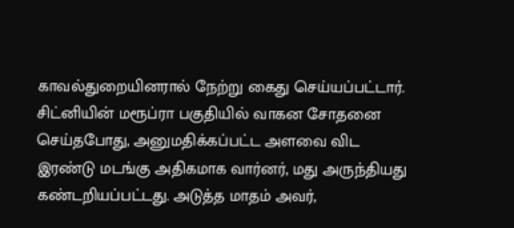காவல்துறையினரால் நேற்று கைது செய்யப்பட்டார். சிட்னியின் மரூப்ரா பகுதியில் வாகன சோதனை செய்தபோது, அனுமதிக்கப்பட்ட அளவை விட இரண்டு மடங்கு அதிகமாக வார்னர், மது அருந்தியது கண்டறியப்பட்டது. அடுத்த மாதம் அவர்,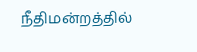நீதிமன்றத்தில்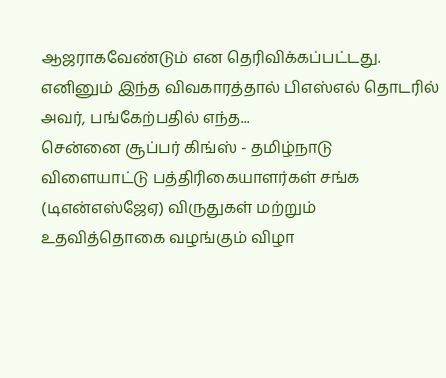ஆஜராகவேண்டும் என தெரிவிக்கப்பட்டது. எனினும் இந்த விவகாரத்தால் பிஎஸ்எல் தொடரில் அவர், பங்கேற்பதில் எந்த...
சென்னை சூப்பர் கிங்ஸ் - தமிழ்நாடு விளையாட்டு பத்திரிகையாளர்கள் சங்க (டிஎன்எஸ்ஜேஏ) விருதுகள் மற்றும் உதவித்தொகை வழங்கும் விழா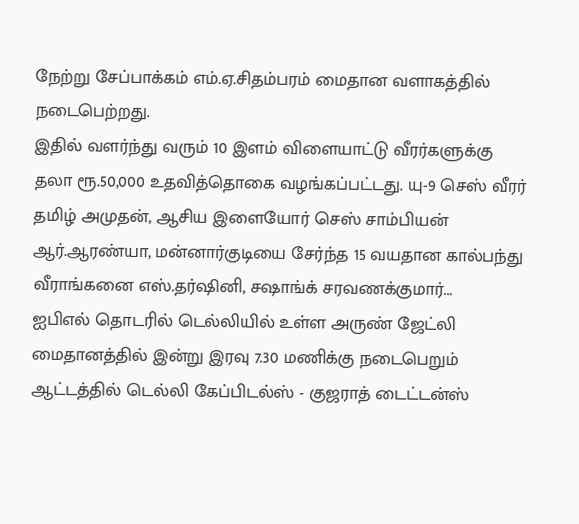நேற்று சேப்பாக்கம் எம்.ஏ.சிதம்பரம் மைதான வளாகத்தில் நடைபெற்றது.
இதில் வளர்ந்து வரும் 10 இளம் விளையாட்டு வீரர்களுக்கு தலா ரூ.50,000 உதவித்தொகை வழங்கப்பட்டது. யு-9 செஸ் வீரர் தமிழ் அமுதன், ஆசிய இளையோர் செஸ் சாம்பியன் ஆர்.ஆரண்யா, மன்னார்குடியை சேர்ந்த 15 வயதான கால்பந்து வீராங்கனை எஸ்.தர்ஷினி, சஷாங்க் சரவணக்குமார்...
ஐபிஎல் தொடரில் டெல்லியில் உள்ள அருண் ஜேட்லி மைதானத்தில் இன்று இரவு 7.30 மணிக்கு நடைபெறும் ஆட்டத்தில் டெல்லி கேப்பிடல்ஸ் - குஜராத் டைட்டன்ஸ்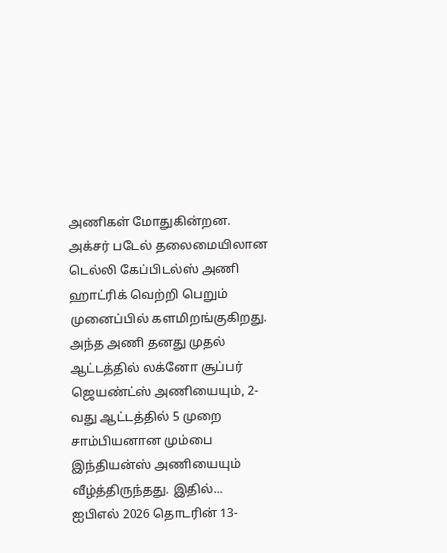அணிகள் மோதுகின்றன.
அக்சர் படேல் தலைமையிலான டெல்லி கேப்பிடல்ஸ் அணி ஹாட்ரிக் வெற்றி பெறும் முனைப்பில் களமிறங்குகிறது. அந்த அணி தனது முதல் ஆட்டத்தில் லக்னோ சூப்பர் ஜெயண்ட்ஸ் அணியையும், 2-வது ஆட்டத்தில் 5 முறை சாம்பியனான மும்பை இந்தியன்ஸ் அணியையும் வீழ்த்திருந்தது. இதில்...
ஐபிஎல் 2026 தொடரின் 13-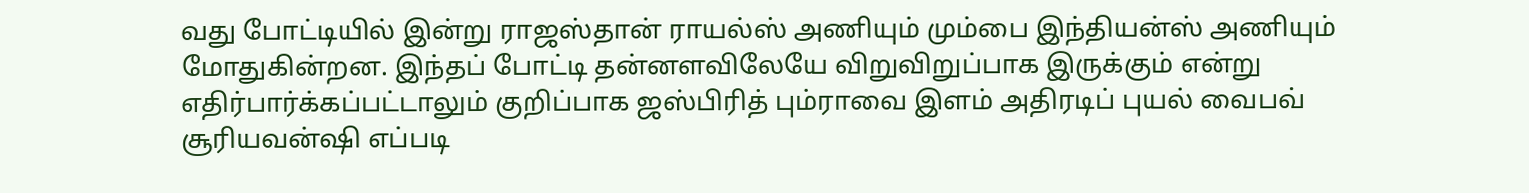வது போட்டியில் இன்று ராஜஸ்தான் ராயல்ஸ் அணியும் மும்பை இந்தியன்ஸ் அணியும் மோதுகின்றன. இந்தப் போட்டி தன்னளவிலேயே விறுவிறுப்பாக இருக்கும் என்று எதிர்பார்க்கப்பட்டாலும் குறிப்பாக ஜஸ்பிரித் பும்ராவை இளம் அதிரடிப் புயல் வைபவ் சூரியவன்ஷி எப்படி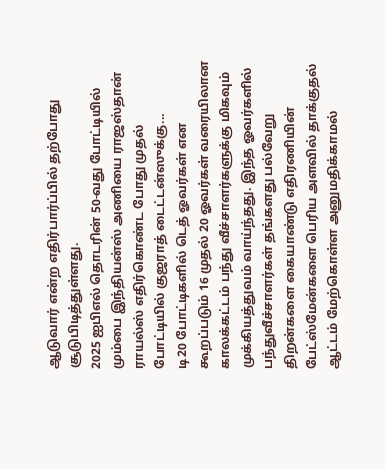ஆடுவார் என்ற எதிர்பார்ப்பில் தற்போது சூடுபிடித்துள்ளது.
2025 ஐபிஎல் தொடரின் 50-வது போட்டியில் மும்பை இந்தியன்ஸ் அணியை ராஜஸ்தான் ராயல்ஸ் எதிர்கொண்ட போது முதல் போட்டியில் குஜராத் டைட்டன்ஸுக்கு...
டி20 போட்டிகளில் டெத் ஓவர்கள் என கூறப்படும் 16 முதல் 20 ஓவர்கள் வரையிலான காலக்கட்டம் பந்து வீச்சாளர்களுக்கு மிகவும் முக்கியத்துவம் வாய்ந்தது. இந்த ஓவர்களில் பந்துவீச்சாளர்கள் தங்களது பல்வேறு திறன்களை கையாண்டு எதிரணியின் பேட்ஸ்மேன்களை பெரிய அளவில் தாக்குதல் ஆட்டம் மேற்கொள்ள அனுமதிக்காமல்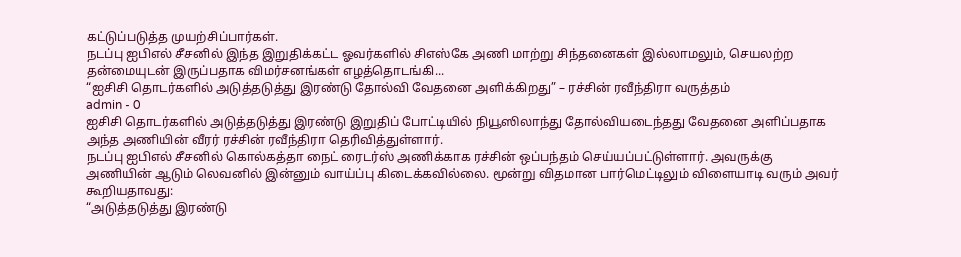கட்டுப்படுத்த முயற்சிப்பார்கள்.
நடப்பு ஐபிஎல் சீசனில் இந்த இறுதிக்கட்ட ஓவர்களில் சிஎஸ்கே அணி மாற்று சிந்தனைகள் இல்லாமலும், செயலற்ற தன்மையுடன் இருப்பதாக விமர்சனங்கள் எழத்தொடங்கி...
“ஐசிசி தொடர்களில் அடுத்தடுத்து இரண்டு தோல்வி வேதனை அளிக்கிறது” – ரச்சின் ரவீந்திரா வருத்தம்
admin - 0
ஐசிசி தொடர்களில் அடுத்தடுத்து இரண்டு இறுதிப் போட்டியில் நியூஸிலாந்து தோல்வியடைந்தது வேதனை அளிப்பதாக அந்த அணியின் வீரர் ரச்சின் ரவீந்திரா தெரிவித்துள்ளார்.
நடப்பு ஐபிஎல் சீசனில் கொல்கத்தா நைட் ரைடர்ஸ் அணிக்காக ரச்சின் ஒப்பந்தம் செய்யப்பட்டுள்ளார். அவருக்கு அணியின் ஆடும் லெவனில் இன்னும் வாய்ப்பு கிடைக்கவில்லை. மூன்று விதமான பார்மெட்டிலும் விளையாடி வரும் அவர் கூறியதாவது:
“அடுத்தடுத்து இரண்டு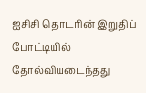ஐசிசி தொடரின் இறுதிப் போட்டியில் தோல்வியடைந்தது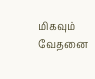மிகவும் வேதனை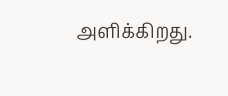அளிக்கிறது.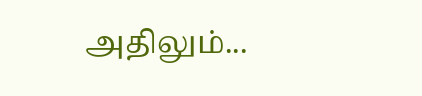அதிலும்...